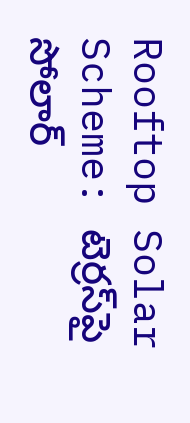Rooftop Solar Scheme: టెర్రస్‌పై సోలార్‌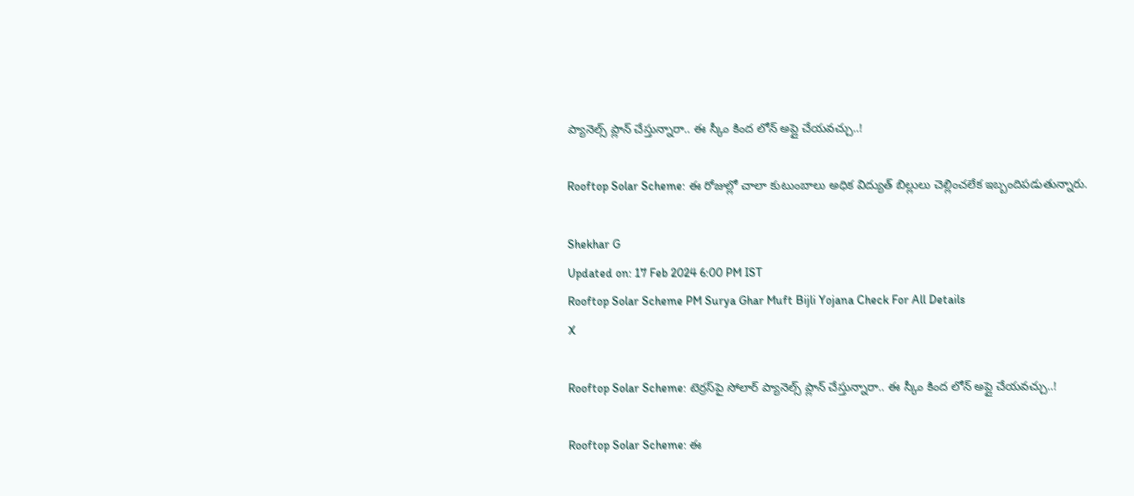ప్యానెల్స్‌ ప్లాన్‌ చేస్తున్నారా.. ఈ స్కీం కింద లోన్‌ అప్లై చేయవచ్చు..!

Rooftop Solar Scheme: ఈ రోజుల్లో చాలా కుటుంబాలు అధిక విద్యుత్‌ బిల్లులు చెల్లించలేక ఇబ్బందిపడుతున్నారు.

Shekhar G
Updated on: 17 Feb 2024 6:00 PM IST
Rooftop Solar Scheme PM Surya Ghar Muft Bijli Yojana Check For All Details
X

Rooftop Solar Scheme: టెర్రస్‌పై సోలార్‌ ప్యానెల్స్‌ ప్లాన్‌ చేస్తున్నారా.. ఈ స్కీం కింద లోన్‌ అప్లై చేయవచ్చు..!

Rooftop Solar Scheme: ఈ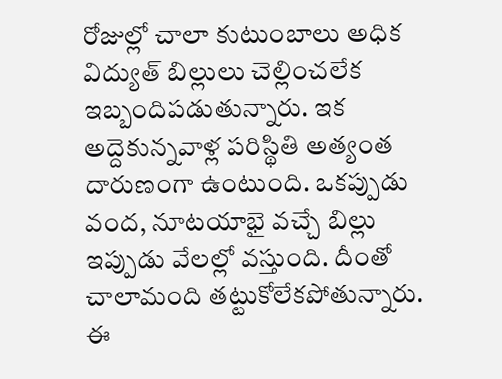రోజుల్లో చాలా కుటుంబాలు అధిక విద్యుత్‌ బిల్లులు చెల్లించలేక ఇబ్బందిపడుతున్నారు. ఇక అద్దెకున్నవాళ్ల పరిస్థితి అత్యంత దారుణంగా ఉంటుంది. ఒకప్పుడు వంద, నూటయాభై వచ్చే బిల్లు ఇప్పుడు వేలల్లో వస్తుంది. దీంతో చాలామంది తట్టుకోలేకపోతున్నారు. ఈ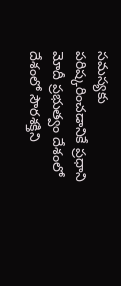సమస్యకు పరిష్కరించడానికే ప్రధాని మోదీ ప్రభుత్వం దేశంలో దేశంలో సౌరశక్తిని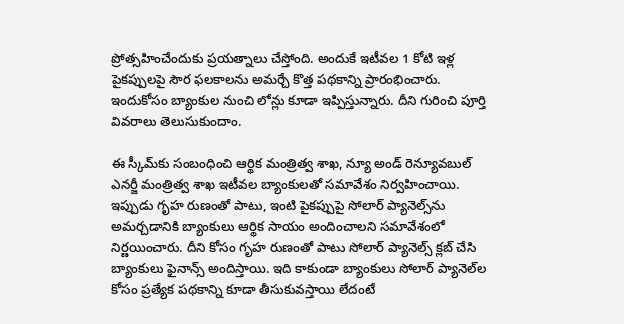ప్రోత్సహించేందుకు ప్రయత్నాలు చేస్తోంది. అందుకే ఇటీవల 1 కోటి ఇళ్ల పైకప్పులపై సౌర ఫలకాలను అమర్చే కొత్త పథకాన్ని ప్రారంభించారు. ఇందుకోసం బ్యాంకుల నుంచి లోన్లు కూడా ఇప్పిస్తున్నారు. దీని గురించి పూర్తి వివరాలు తెలుసుకుందాం.

ఈ స్కీమ్‌కు సంబంధించి ఆర్థిక మంత్రిత్వ శాఖ, న్యూ అండ్ రెన్యూవబుల్ ఎనర్జీ మంత్రిత్వ శాఖ ఇటీవల బ్యాంకులతో సమావేశం నిర్వహించాయి. ఇప్పుడు గృహ రుణంతో పాటు, ఇంటి పైకప్పుపై సోలార్ ప్యానెల్స్‌ను అమర్చడానికి బ్యాంకులు ఆర్థిక సాయం అందించాలని సమావేశంలో నిర్ణయించారు. దీని కోసం గృహ రుణంతో పాటు సోలార్ ప్యానెల్స్ క్లబ్ చేసి బ్యాంకులు ఫైనాన్స్ అందిస్తాయి. ఇది కాకుండా బ్యాంకులు సోలార్ ప్యానెల్‌ల కోసం ప్రత్యేక పథకాన్ని కూడా తీసుకువస్తాయి లేదంటే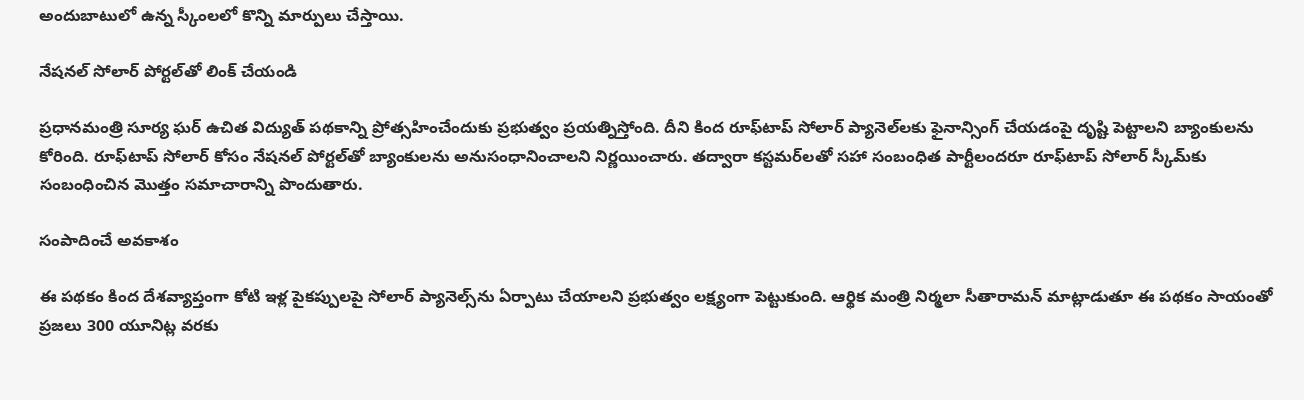అందుబాటులో ఉన్న స్కీంలలో కొన్ని మార్పులు చేస్తాయి.

నేషనల్ సోలార్ పోర్టల్‌తో లింక్ చేయండి

ప్రధానమంత్రి సూర్య ఘర్ ఉచిత విద్యుత్ పథకాన్ని ప్రోత్సహించేందుకు ప్రభుత్వం ప్రయత్నిస్తోంది. దీని కింద రూఫ్‌టాప్ సోలార్ ప్యానెల్‌లకు ఫైనాన్సింగ్ చేయడంపై దృష్టి పెట్టాలని బ్యాంకులను కోరింది. రూఫ్‌టాప్ సోలార్ కోసం నేషనల్ పోర్టల్‌తో బ్యాంకులను అనుసంధానించాలని నిర్ణయించారు. తద్వారా కస్టమర్‌లతో సహా సంబంధిత పార్టీలందరూ రూఫ్‌టాప్ సోలార్ స్కీమ్‌కు సంబంధించిన మొత్తం సమాచారాన్ని పొందుతారు.

సంపాదించే అవకాశం

ఈ పథకం కింద దేశవ్యాప్తంగా కోటి ఇళ్ల పైకప్పులపై సోలార్ ప్యానెల్స్‌ను ఏర్పాటు చేయాలని ప్రభుత్వం లక్ష్యంగా పెట్టుకుంది. ఆర్థిక మంత్రి నిర్మలా సీతారామన్ మాట్లాడుతూ ఈ పథకం సాయంతో ప్రజలు 300 యూనిట్ల వరకు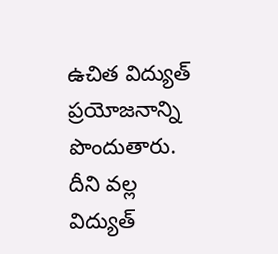ఉచిత విద్యుత్ ప్రయోజనాన్ని పొందుతారు. దీని వల్ల విద్యుత్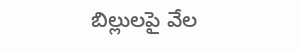బిల్లులపై వేల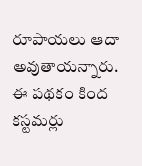రూపాయలు ఆదా అవుతాయన్నారు. ఈ పథకం కింద కస్టమర్లు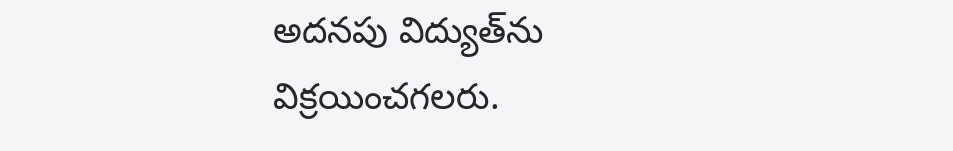అదనపు విద్యుత్‌ను విక్రయించగలరు.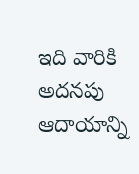ఇది వారికి అదనపు ఆదాయాన్ని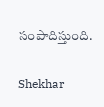సంపాదిస్తుంది.

Shekhar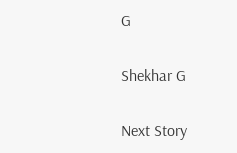G

Shekhar G

Next Story